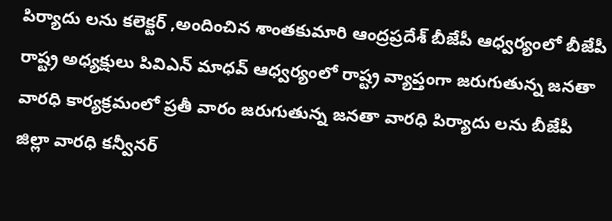పిర్యాదు లను కలెక్టర్ ,అందించిన శాంతకుమారి ఆంద్రప్రదేశ్ బీజేపీ ఆధ్వర్యంలో బీజేపీ రాష్ట్ర అధ్యక్షులు పివిఎన్ మాధవ్ ఆధ్వర్యంలో రాష్ట్ర వ్యాప్తంగా జరుగుతున్న జనతా వారధి కార్యక్రమంలో ప్రతీ వారం జరుగుతున్న జనతా వారధి పిర్యాదు లను బీజేపీ జిల్లా వారధి కన్వీనర్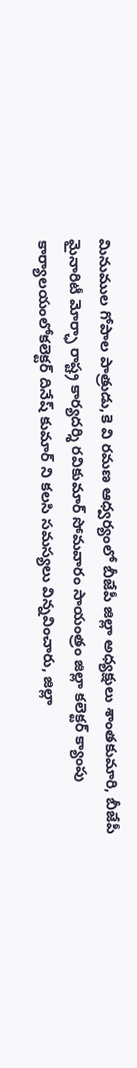మినుముల గోపాల పాత్రుడు,కె వి రమణ ఆధ్వర్యంలో బీజేపీ జిల్లా అధ్యక్షులు శాంతకుమారి, బీజేపీ మైనారిటీ మోర్ఛా రాష్ట్ర కార్యదర్శి రవికుమార్ సోమవారం సాయంత్రం జిల్లా కలెక్టర్ క్యాంపు కార్యాలయంలోకలెక్టర్ దినేష్ కుమార్ ని కలసి సమస్యలు విన్నవించారు, జిల్లా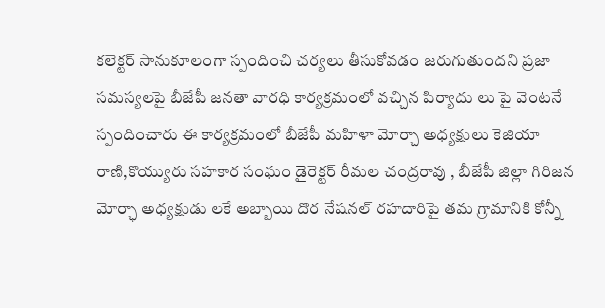కలెక్టర్ సానుకూలంగా స్పందించి చర్యలు తీసుకోవడం జరుగుతుందని ప్రజా సమస్యలపై బీజేపీ జనతా వారధి కార్యక్రమంలో వచ్చిన పిర్యాదు లు పై వెంటనే స్పందించారు ఈ కార్యక్రమంలో బీజేపీ మహిళా మోర్చా అధ్యక్షులు కెజియా రాణి,కొయ్యురు సహకార సంఘం డైరెక్టర్ రీమల చంద్రరావు , బీజేపీ జిల్లా గిరిజన మోర్ఛా అధ్యక్షుడు లకే అబ్బాయి దొర నేషనల్ రహదారిపై తమ గ్రామానికి కోన్నీ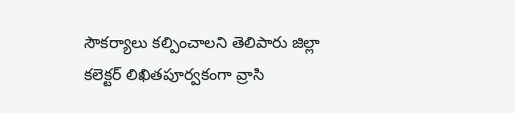సౌకర్యాలు కల్పించాలని తెలిపారు జిల్లా కలెక్టర్ లిఖితపూర్వకంగా వ్రాసి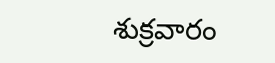శుక్రవారం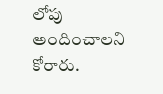లోపు అందించాలని కోరారు.